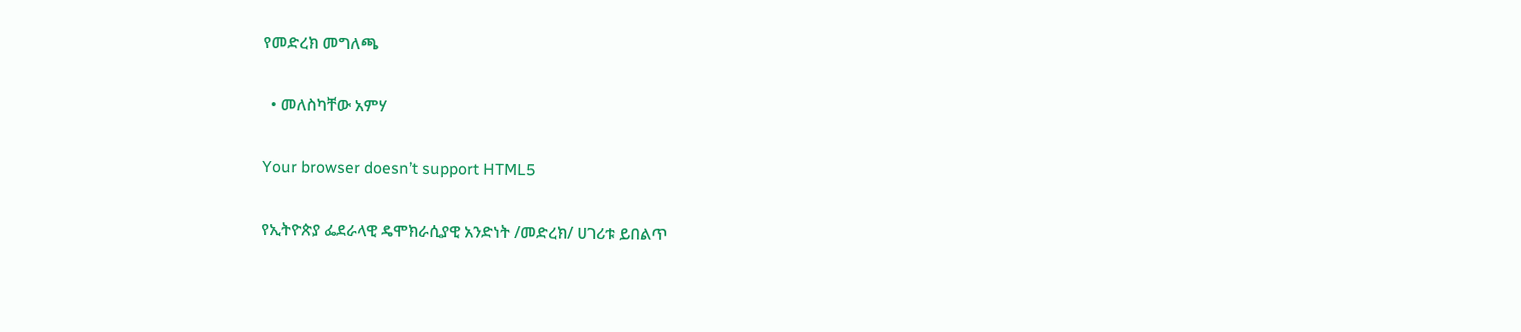የመድረክ መግለጫ

  • መለስካቸው አምሃ

Your browser doesn’t support HTML5

የኢትዮጵያ ፌደራላዊ ዴሞክራሲያዊ አንድነት /መድረክ/ ሀገሪቱ ይበልጥ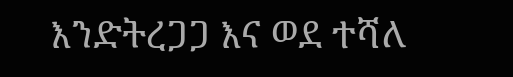እንድትረጋጋ እና ወደ ተሻለ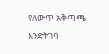የለውጥ አቅጣጫ እንድትገባ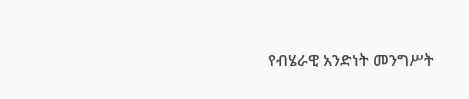የብሄራዊ አንድነት መንግሥት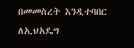በመመስረት እንዲተባበር ለኢህአዴግ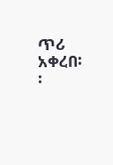ጥሪ አቀረበ፡፡